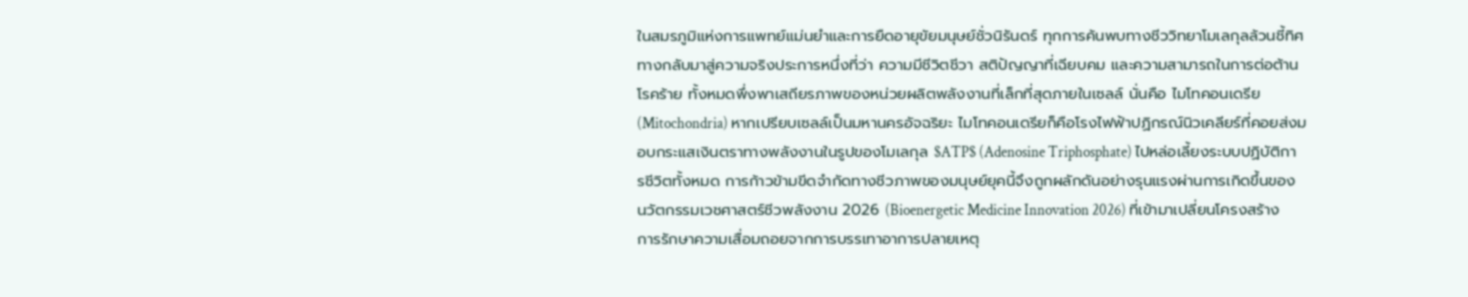ในสมรภูมิแห่งการแพทย์แม่นยำและการยืดอายุขัยมนุษย์ชั่วนิรันดร์ ทุกการค้นพบทางชีววิทยาโมเลกุลล้วนชี้ทิศทางกลับมาสู่ความจริงประการหนึ่งที่ว่า ความมีชีวิตชีวา สติปัญญาที่เฉียบคม และความสามารถในการต่อต้านโรคร้าย ทั้งหมดพึ่งพาเสถียรภาพของหน่วยผลิตพลังงานที่เล็กที่สุดภายในเซลล์ นั่นคือ ไมโทคอนเดรีย (Mitochondria) หากเปรียบเซลล์เป็นมหานครอัจฉริยะ ไมโทคอนเดรียก็คือโรงไฟฟ้าปฏิกรณ์นิวเคลียร์ที่คอยส่งมอบกระแสเงินตราทางพลังงานในรูปของโมเลกุล $ATP$ (Adenosine Triphosphate) ไปหล่อเลี้ยงระบบปฏิบัติการชีวิตทั้งหมด การก้าวข้ามขีดจำกัดทางชีวภาพของมนุษย์ยุคนี้จึงถูกผลักดันอย่างรุนแรงผ่านการเกิดขึ้นของ นวัตกรรมเวชศาสตร์ชีวพลังงาน 2026 (Bioenergetic Medicine Innovation 2026) ที่เข้ามาเปลี่ยนโครงสร้างการรักษาความเสื่อมถอยจากการบรรเทาอาการปลายเหตุ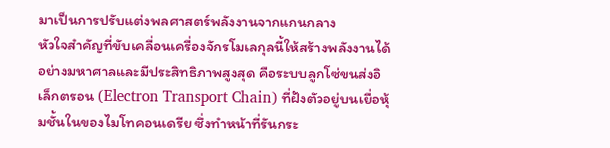มาเป็นการปรับแต่งพลศาสตร์พลังงานจากแกนกลาง
หัวใจสำคัญที่ขับเคลื่อนเครื่องจักรโมเลกุลนี้ให้สร้างพลังงานได้อย่างมหาศาลและมีประสิทธิภาพสูงสุด คือระบบลูกโซ่ขนส่งอิเล็กตรอน (Electron Transport Chain) ที่ฝังตัวอยู่บนเยื่อหุ้มชั้นในของไมโทคอนเดรีย ซึ่งทำหน้าที่รันกระ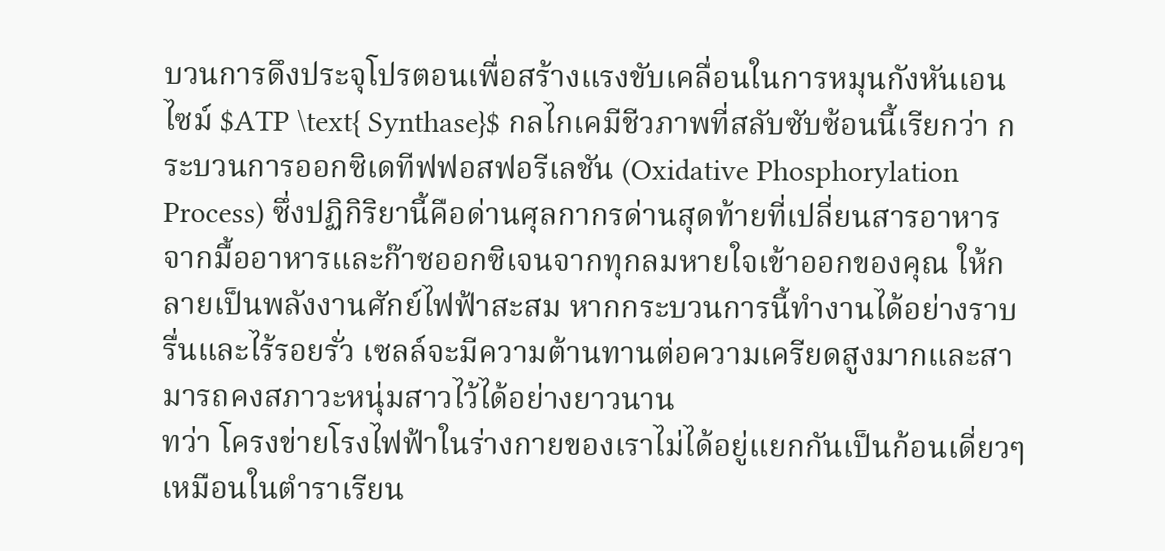บวนการดึงประจุโปรตอนเพื่อสร้างแรงขับเคลื่อนในการหมุนกังหันเอนไซม์ $ATP \text{ Synthase}$ กลไกเคมีชีวภาพที่สลับซับซ้อนนี้เรียกว่า กระบวนการออกซิเดทีฟฟอสฟอรีเลชัน (Oxidative Phosphorylation Process) ซึ่งปฏิกิริยานี้คือด่านศุลกากรด่านสุดท้ายที่เปลี่ยนสารอาหารจากมื้ออาหารและก๊าซออกซิเจนจากทุกลมหายใจเข้าออกของคุณ ให้กลายเป็นพลังงานศักย์ไฟฟ้าสะสม หากกระบวนการนี้ทำงานได้อย่างราบรื่นและไร้รอยรั่ว เซลล์จะมีความต้านทานต่อความเครียดสูงมากและสามารถคงสภาวะหนุ่มสาวไว้ได้อย่างยาวนาน
ทว่า โครงข่ายโรงไฟฟ้าในร่างกายของเราไม่ได้อยู่แยกกันเป็นก้อนเดี่ยวๆ เหมือนในตำราเรียน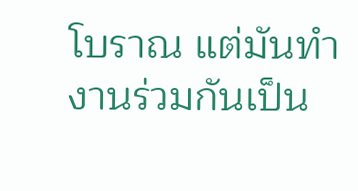โบราณ แต่มันทำงานร่วมกันเป็น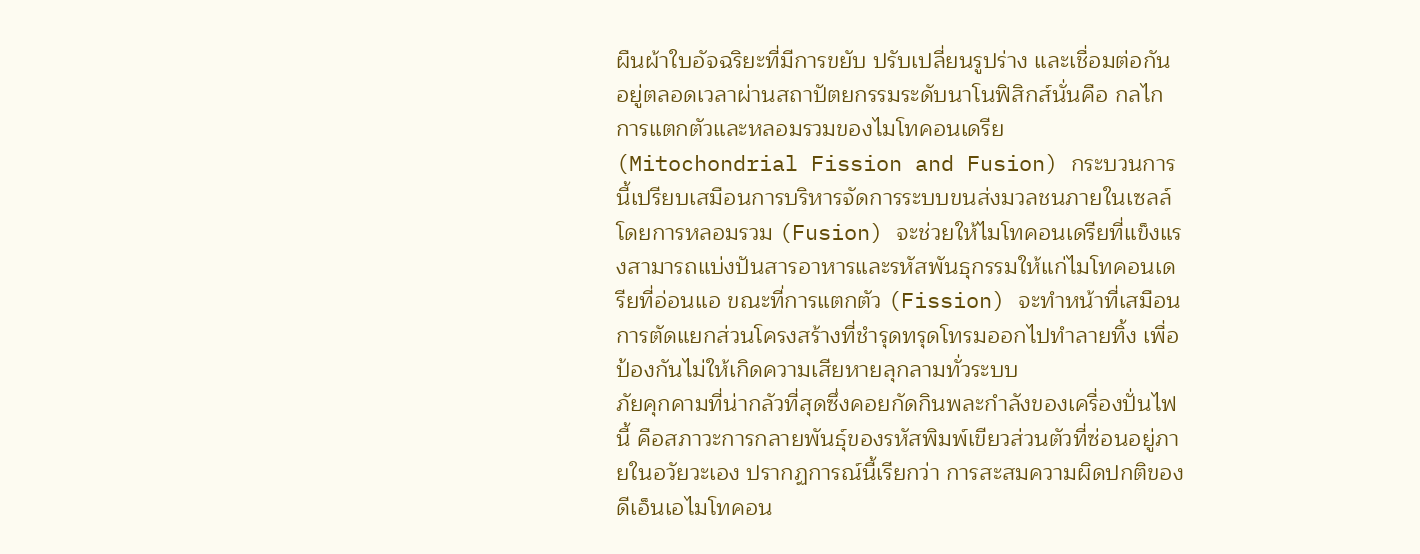ผืนผ้าใบอัจฉริยะที่มีการขยับ ปรับเปลี่ยนรูปร่าง และเชื่อมต่อกันอยู่ตลอดเวลาผ่านสถาปัตยกรรมระดับนาโนฟิสิกส์นั่นคือ กลไกการแตกตัวและหลอมรวมของไมโทคอนเดรีย (Mitochondrial Fission and Fusion) กระบวนการนี้เปรียบเสมือนการบริหารจัดการระบบขนส่งมวลชนภายในเซลล์ โดยการหลอมรวม (Fusion) จะช่วยให้ไมโทคอนเดรียที่แข็งแรงสามารถแบ่งปันสารอาหารและรหัสพันธุกรรมให้แก่ไมโทคอนเดรียที่อ่อนแอ ขณะที่การแตกตัว (Fission) จะทำหน้าที่เสมือนการตัดแยกส่วนโครงสร้างที่ชำรุดทรุดโทรมออกไปทำลายทิ้ง เพื่อป้องกันไม่ให้เกิดความเสียหายลุกลามทั่วระบบ
ภัยคุกคามที่น่ากลัวที่สุดซึ่งคอยกัดกินพละกำลังของเครื่องปั่นไฟนี้ คือสภาวะการกลายพันธุ์ของรหัสพิมพ์เขียวส่วนตัวที่ซ่อนอยู่ภายในอวัยวะเอง ปรากฏการณ์นี้เรียกว่า การสะสมความผิดปกติของดีเอ็นเอไมโทคอน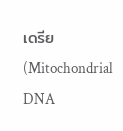เดรีย (Mitochondrial DNA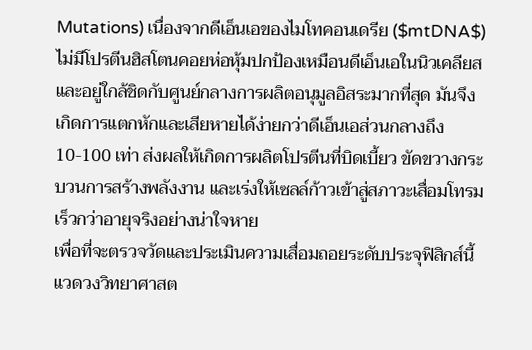Mutations) เนื่องจากดีเอ็นเอของไมโทคอนเดรีย ($mtDNA$) ไม่มีโปรตีนฮิสโตนคอยห่อหุ้มปกป้องเหมือนดีเอ็นเอในนิวเคลียส และอยู่ใกล้ชิดกับศูนย์กลางการผลิตอนุมูลอิสระมากที่สุด มันจึงเกิดการแตกหักและเสียหายได้ง่ายกว่าดีเอ็นเอส่วนกลางถึง 10-100 เท่า ส่งผลให้เกิดการผลิตโปรตีนที่บิดเบี้ยว ขัดขวางกระบวนการสร้างพลังงาน และเร่งให้เซลล์ก้าวเข้าสู่สภาวะเสื่อมโทรมเร็วกว่าอายุจริงอย่างน่าใจหาย
เพื่อที่จะตรวจวัดและประเมินความเสื่อมถอยระดับประจุฟิสิกส์นี้ แวดวงวิทยาศาสต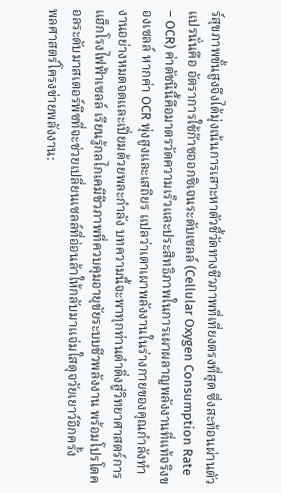ร์สุขภาพขั้นสูงจึงได้มุ่งเน้นการเสาะหาตัวชี้วัดทางชีวภาพที่เที่ยงตรงที่สุด ซึ่งสะท้อนผ่านตัวแปรนั่นคือ อัตราการใช้ก๊าซออกซิเจนระดับเซลล์ (Cellular Oxygen Consumption Rate – OCR) ค่าดัชนีนี้คือมาตรวัดความเร็วและประสิทธิภาพในการเผาผลาญพลังงานที่แท้จริงของเซลล์ หากค่า OCR พุ่งสูงและเสถียร แปลว่าเตาเผาพลังงานในร่างกายของคุณกำลังทำงานอย่างหมดจดและเปี่ยมด้วยพละกำลัง บทความนี้จะพาทุกท่านดำดิ่งสู่วิทยาศาสตร์การแฮ็กโรงไฟฟ้าเซลล์ เรียนรู้กลไกเคมีชีวภาพที่ควบคุมอายุขัยระบบชีวพลังงาน พร้อมโปรโตคอลระดับมาสเตอร์พีซที่จะช่วยเปลี่ยนเซลล์ที่อ่อนล้าให้กลับมาแจ่มใสดุจวัยเยาว์อีกครั้ง
พลศาสตร์โครงข่ายพลังงาน: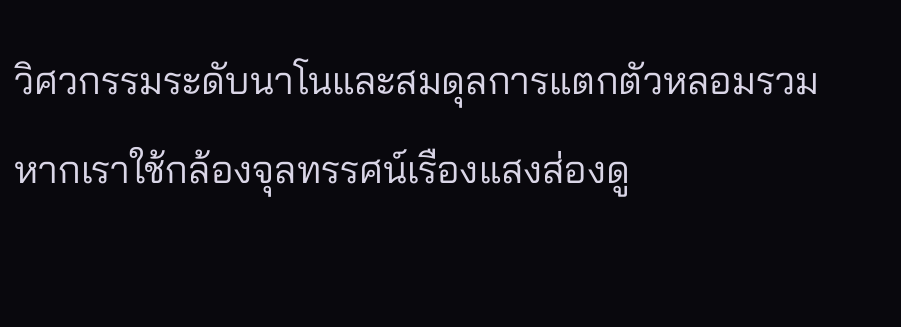วิศวกรรมระดับนาโนและสมดุลการแตกตัวหลอมรวม
หากเราใช้กล้องจุลทรรศน์เรืองแสงส่องดู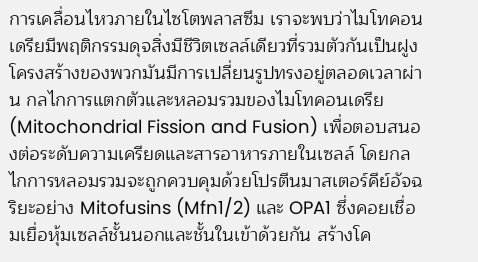การเคลื่อนไหวภายในไซโตพลาสซึม เราจะพบว่าไมโทคอนเดรียมีพฤติกรรมดุจสิ่งมีชีวิตเซลล์เดียวที่รวมตัวกันเป็นฝูง โครงสร้างของพวกมันมีการเปลี่ยนรูปทรงอยู่ตลอดเวลาผ่าน กลไกการแตกตัวและหลอมรวมของไมโทคอนเดรีย (Mitochondrial Fission and Fusion) เพื่อตอบสนองต่อระดับความเครียดและสารอาหารภายในเซลล์ โดยกลไกการหลอมรวมจะถูกควบคุมด้วยโปรตีนมาสเตอร์คีย์อัจฉริยะอย่าง Mitofusins (Mfn1/2) และ OPA1 ซึ่งคอยเชื่อมเยื่อหุ้มเซลล์ชั้นนอกและชั้นในเข้าด้วยกัน สร้างโค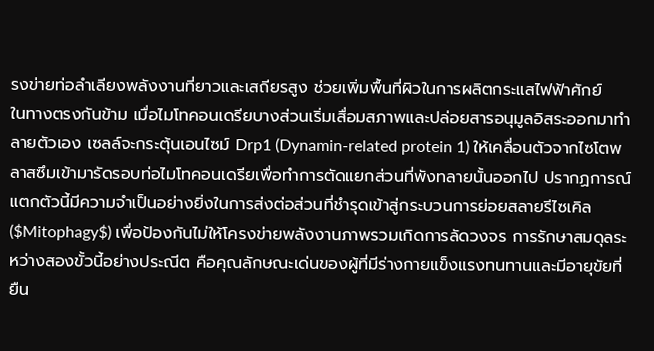รงข่ายท่อลำเลียงพลังงานที่ยาวและเสถียรสูง ช่วยเพิ่มพื้นที่ผิวในการผลิตกระแสไฟฟ้าศักย์
ในทางตรงกันข้าม เมื่อไมโทคอนเดรียบางส่วนเริ่มเสื่อมสภาพและปล่อยสารอนุมูลอิสระออกมาทำลายตัวเอง เซลล์จะกระตุ้นเอนไซม์ Drp1 (Dynamin-related protein 1) ให้เคลื่อนตัวจากไซโตพลาสซึมเข้ามารัดรอบท่อไมโทคอนเดรียเพื่อทำการตัดแยกส่วนที่พังทลายนั้นออกไป ปรากฏการณ์แตกตัวนี้มีความจำเป็นอย่างยิ่งในการส่งต่อส่วนที่ชำรุดเข้าสู่กระบวนการย่อยสลายรีไซเคิล ($Mitophagy$) เพื่อป้องกันไม่ให้โครงข่ายพลังงานภาพรวมเกิดการลัดวงจร การรักษาสมดุลระหว่างสองขั้วนี้อย่างประณีต คือคุณลักษณะเด่นของผู้ที่มีร่างกายแข็งแรงทนทานและมีอายุขัยที่ยืน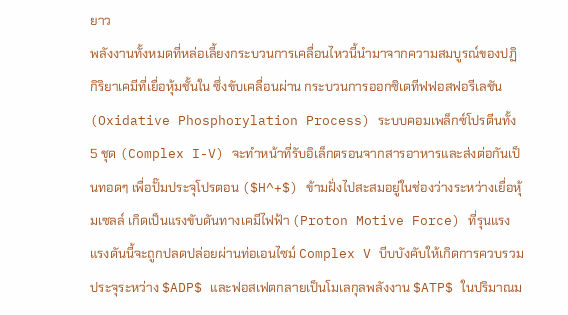ยาว
พลังงานทั้งหมดที่หล่อเลี้ยงกระบวนการเคลื่อนไหวนี้นำมาจากความสมบูรณ์ของปฏิกิริยาเคมีที่เยื่อหุ้มชั้นใน ซึ่งขับเคลื่อนผ่าน กระบวนการออกซิเดทีฟฟอสฟอรีเลชัน (Oxidative Phosphorylation Process) ระบบคอมเพล็กซ์โปรตีนทั้ง 5 ชุด (Complex I-V) จะทำหน้าที่รับอิเล็กตรอนจากสารอาหารและส่งต่อกันเป็นทอดๆ เพื่อปั๊มประจุโปรตอน ($H^+$) ข้ามฝั่งไปสะสมอยู่ในช่องว่างระหว่างเยื่อหุ้มเซลล์ เกิดเป็นแรงขับดันทางเคมีไฟฟ้า (Proton Motive Force) ที่รุนแรง แรงดันนี้จะถูกปลดปล่อยผ่านท่อเอนไซม์ Complex V บีบบังคับให้เกิดการควบรวมประจุระหว่าง $ADP$ และฟอสเฟตกลายเป็นโมเลกุลพลังงาน $ATP$ ในปริมาณม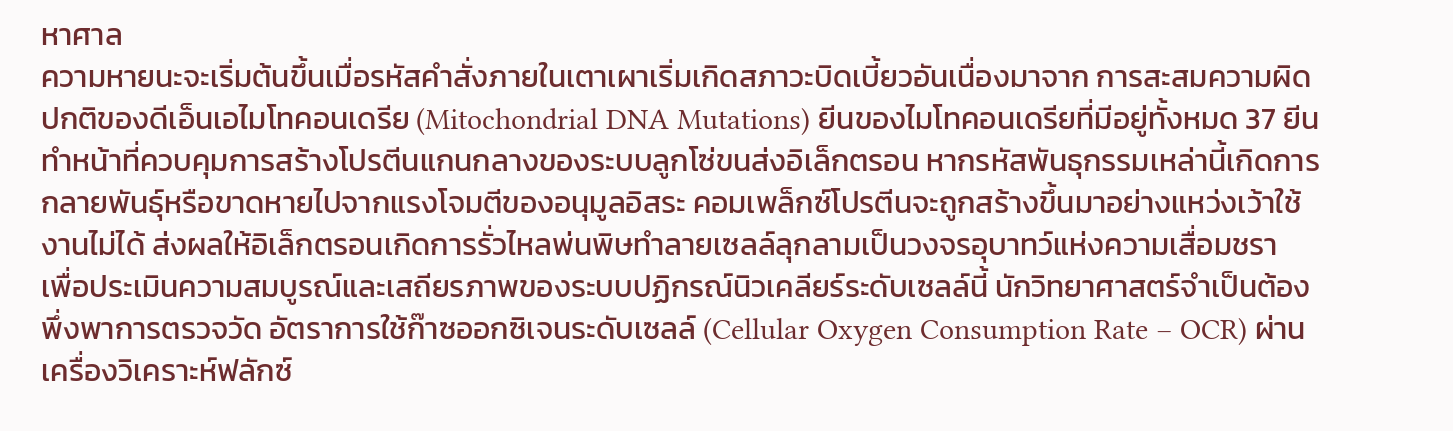หาศาล
ความหายนะจะเริ่มต้นขึ้นเมื่อรหัสคำสั่งภายในเตาเผาเริ่มเกิดสภาวะบิดเบี้ยวอันเนื่องมาจาก การสะสมความผิดปกติของดีเอ็นเอไมโทคอนเดรีย (Mitochondrial DNA Mutations) ยีนของไมโทคอนเดรียที่มีอยู่ทั้งหมด 37 ยีนทำหน้าที่ควบคุมการสร้างโปรตีนแกนกลางของระบบลูกโซ่ขนส่งอิเล็กตรอน หากรหัสพันธุกรรมเหล่านี้เกิดการกลายพันธุ์หรือขาดหายไปจากแรงโจมตีของอนุมูลอิสระ คอมเพล็กซ์โปรตีนจะถูกสร้างขึ้นมาอย่างแหว่งเว้าใช้งานไม่ได้ ส่งผลให้อิเล็กตรอนเกิดการรั่วไหลพ่นพิษทำลายเซลล์ลุกลามเป็นวงจรอุบาทว์แห่งความเสื่อมชรา
เพื่อประเมินความสมบูรณ์และเสถียรภาพของระบบปฏิกรณ์นิวเคลียร์ระดับเซลล์นี้ นักวิทยาศาสตร์จำเป็นต้องพึ่งพาการตรวจวัด อัตราการใช้ก๊าซออกซิเจนระดับเซลล์ (Cellular Oxygen Consumption Rate – OCR) ผ่านเครื่องวิเคราะห์ฟลักซ์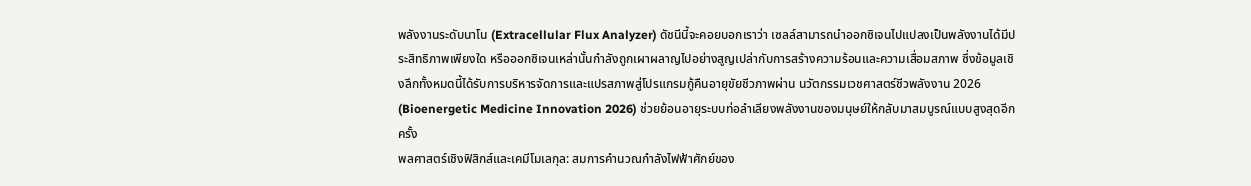พลังงานระดับนาโน (Extracellular Flux Analyzer) ดัชนีนี้จะคอยบอกเราว่า เซลล์สามารถนำออกซิเจนไปแปลงเป็นพลังงานได้มีประสิทธิภาพเพียงใด หรือออกซิเจนเหล่านั้นกำลังถูกเผาผลาญไปอย่างสูญเปล่ากับการสร้างความร้อนและความเสื่อมสภาพ ซึ่งข้อมูลเชิงลึกทั้งหมดนี้ได้รับการบริหารจัดการและแปรสภาพสู่โปรแกรมกู้คืนอายุขัยชีวภาพผ่าน นวัตกรรมเวชศาสตร์ชีวพลังงาน 2026 (Bioenergetic Medicine Innovation 2026) ช่วยย้อนอายุระบบท่อลำเลียงพลังงานของมนุษย์ให้กลับมาสมบูรณ์แบบสูงสุดอีกครั้ง
พลศาสตร์เชิงฟิสิกส์และเคมีโมเลกุล: สมการคำนวณกำลังไฟฟ้าศักย์ของ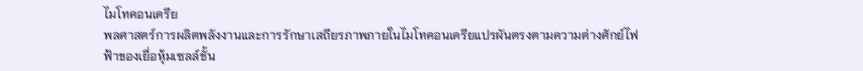ไมโทคอนเดรีย
พลศาสตร์การผลิตพลังงานและการรักษาเสถียรภาพภายในไมโทคอนเดรียแปรผันตรงตามความต่างศักย์ไฟฟ้าของเยื่อหุ้มเซลล์ชั้น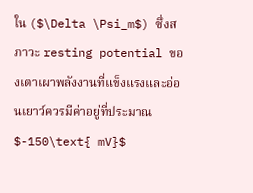ใน ($\Delta \Psi_m$) ซึ่งสภาวะ resting potential ของเตาเผาพลังงานที่แข็งแรงและอ่อนเยาว์ควรมีค่าอยู่ที่ประมาณ $-150\text{ mV}$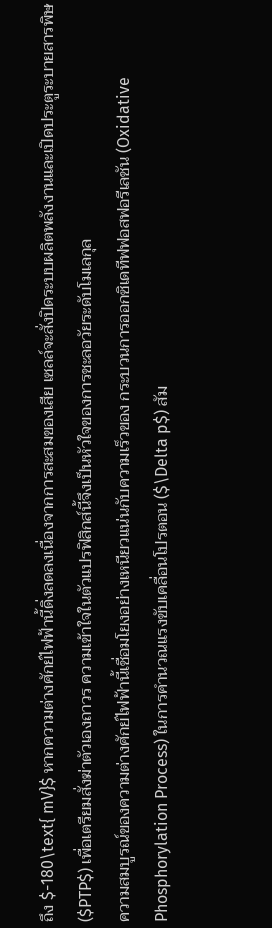ถึง $-180\text{ mV}$ หากความต่างศักย์ไฟฟ้านี้ดิ่งลดลงเนื่องจากการสะสมของเสีย เซลล์จะสั่งปิดระบบผลิตพลังงานและเปิดประตูระบายสารพิษ ($PTP$) เพื่อเตรียมสั่งฆ่าตัวเองถาวร ความเข้าใจในตัวแปรฟิสิกส์นี้จึงเป็นหัวใจของการชะลอวัยระดับโมเลกุล
ความสมบูรณ์ของความต่างศักย์ไฟฟ้านี้เชื่อมโยงอย่างเหนียวแน่นกับความเร็วของ กระบวนการออกซิเดทีฟฟอสฟอรีเลชัน (Oxidative Phosphorylation Process) ในการคำนวณแรงขับเคลื่อนโปรตอน ($\Delta p$) สัม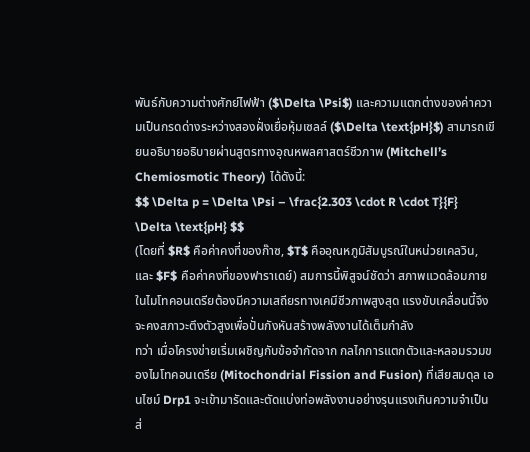พันธ์กับความต่างศักย์ไฟฟ้า ($\Delta \Psi$) และความแตกต่างของค่าความเป็นกรดด่างระหว่างสองฝั่งเยื่อหุ้มเซลล์ ($\Delta \text{pH}$) สามารถเขียนอธิบายอธิบายผ่านสูตรทางอุณหพลศาสตร์ชีวภาพ (Mitchell’s Chemiosmotic Theory) ได้ดังนี้:
$$ \Delta p = \Delta \Psi – \frac{2.303 \cdot R \cdot T}{F} \Delta \text{pH} $$
(โดยที่ $R$ คือค่าคงที่ของก๊าซ, $T$ คืออุณหภูมิสัมบูรณ์ในหน่วยเคลวิน, และ $F$ คือค่าคงที่ของฟาราเดย์) สมการนี้พิสูจน์ชัดว่า สภาพแวดล้อมภายในไมโทคอนเดรียต้องมีความเสถียรทางเคมีชีวภาพสูงสุด แรงขับเคลื่อนนี้จึงจะคงสภาวะตึงตัวสูงเพื่อปั่นกังหันสร้างพลังงานได้เต็มกำลัง
ทว่า เมื่อโครงข่ายเริ่มเผชิญกับข้อจำกัดจาก กลไกการแตกตัวและหลอมรวมของไมโทคอนเดรีย (Mitochondrial Fission and Fusion) ที่เสียสมดุล เอนไซม์ Drp1 จะเข้ามารัดและตัดแบ่งท่อพลังงานอย่างรุนแรงเกินความจำเป็น ส่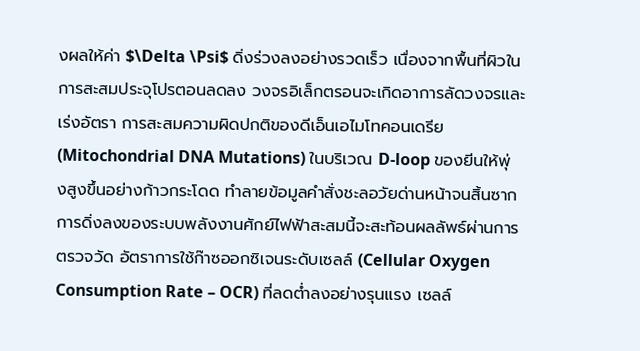งผลให้ค่า $\Delta \Psi$ ดิ่งร่วงลงอย่างรวดเร็ว เนื่องจากพื้นที่ผิวในการสะสมประจุโปรตอนลดลง วงจรอิเล็กตรอนจะเกิดอาการลัดวงจรและเร่งอัตรา การสะสมความผิดปกติของดีเอ็นเอไมโทคอนเดรีย (Mitochondrial DNA Mutations) ในบริเวณ D-loop ของยีนให้พุ่งสูงขึ้นอย่างก้าวกระโดด ทำลายข้อมูลคำสั่งชะลอวัยด่านหน้าจนสิ้นซาก
การดิ่งลงของระบบพลังงานศักย์ไฟฟ้าสะสมนี้จะสะท้อนผลลัพธ์ผ่านการตรวจวัด อัตราการใช้ก๊าซออกซิเจนระดับเซลล์ (Cellular Oxygen Consumption Rate – OCR) ที่ลดต่ำลงอย่างรุนแรง เซลล์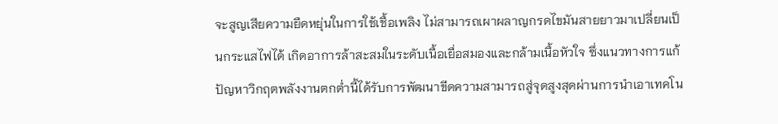จะสูญเสียความยืดหยุ่นในการใช้เชื้อเพลิง ไม่สามารถเผาผลาญกรดไขมันสายยาวมาเปลี่ยนเป็นกระแสไฟได้ เกิดอาการล้าสะสมในระดับเนื้อเยื่อสมองและกล้ามเนื้อหัวใจ ซึ่งแนวทางการแก้ปัญหาวิกฤตพลังงานตกต่ำนี้ได้รับการพัฒนาขีดความสามารถสู่จุดสูงสุดผ่านการนำเอาเทคโน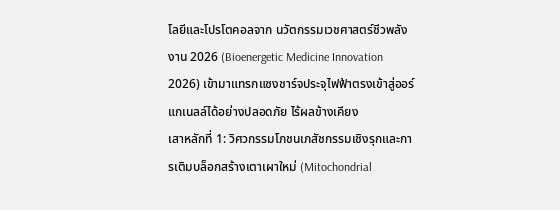โลยีและโปรโตคอลจาก นวัตกรรมเวชศาสตร์ชีวพลังงาน 2026 (Bioenergetic Medicine Innovation 2026) เข้ามาแทรกแซงชาร์จประจุไฟฟ้าตรงเข้าสู่ออร์แกเนลล์ได้อย่างปลอดภัย ไร้ผลข้างเคียง
เสาหลักที่ 1: วิศวกรรมโภชนเภสัชกรรมเชิงรุกและการเติมบล็อกสร้างเตาเผาใหม่ (Mitochondrial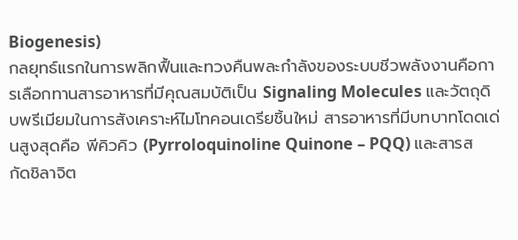Biogenesis)
กลยุทธ์แรกในการพลิกฟื้นและทวงคืนพละกำลังของระบบชีวพลังงานคือการเลือกทานสารอาหารที่มีคุณสมบัติเป็น Signaling Molecules และวัตถุดิบพรีเมียมในการสังเคราะห์ไมโทคอนเดรียชิ้นใหม่ สารอาหารที่มีบทบาทโดดเด่นสูงสุดคือ พีคิวคิว (Pyrroloquinoline Quinone – PQQ) และสารสกัดชิลาจิต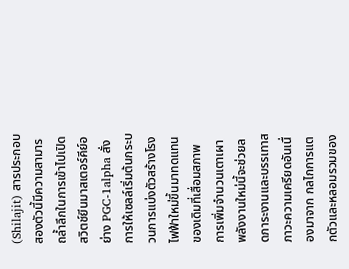(Shilajit) สารประกอบสองตัวนี้มีความสามารถล้ำลึกในการเข้าไปเปิดสวิตช์ยีนมาสเตอร์คีย์อย่าง PGC-1alpha สั่งการให้เซลล์เริ่มต้นกระบวนการแบ่งตัวสร้างโรงไฟฟ้าใหม่ขึ้นมาทดแทนของเดิมที่เสื่อมสภาพ
การเพิ่มจำนวนเตาเผาพลังงานใหม่นี้จะช่วยลดภาระงานและบรรเทาสภาวะความเครียดอันเนื่องมาจาก กลไกการแตกตัวและหลอมรวมของ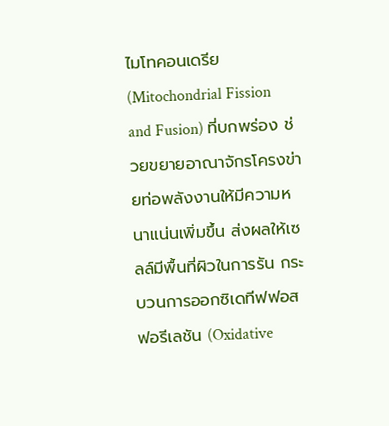ไมโทคอนเดรีย (Mitochondrial Fission and Fusion) ที่บกพร่อง ช่วยขยายอาณาจักรโครงข่ายท่อพลังงานให้มีความหนาแน่นเพิ่มขึ้น ส่งผลให้เซลล์มีพื้นที่ผิวในการรัน กระบวนการออกซิเดทีฟฟอสฟอรีเลชัน (Oxidative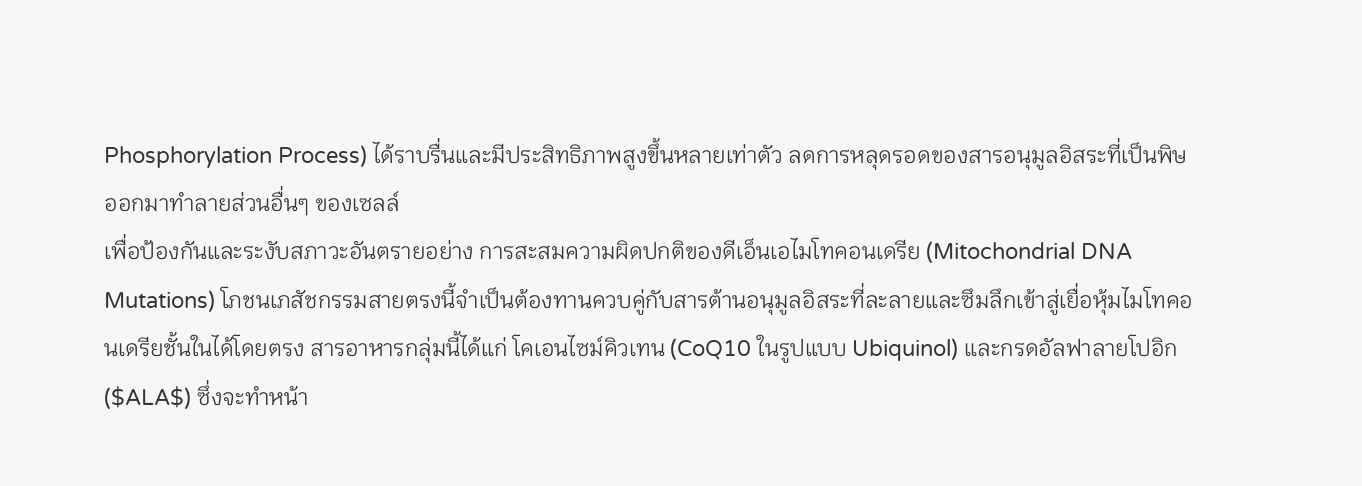Phosphorylation Process) ได้ราบรื่นและมีประสิทธิภาพสูงขึ้นหลายเท่าตัว ลดการหลุดรอดของสารอนุมูลอิสระที่เป็นพิษออกมาทำลายส่วนอื่นๆ ของเซลล์
เพื่อป้องกันและระงับสภาวะอันตรายอย่าง การสะสมความผิดปกติของดีเอ็นเอไมโทคอนเดรีย (Mitochondrial DNA Mutations) โภชนเภสัชกรรมสายตรงนี้จำเป็นต้องทานควบคู่กับสารต้านอนุมูลอิสระที่ละลายและซึมลึกเข้าสู่เยื่อหุ้มไมโทคอนเดรียชั้นในได้โดยตรง สารอาหารกลุ่มนี้ได้แก่ โคเอนไซม์คิวเทน (CoQ10 ในรูปแบบ Ubiquinol) และกรดอัลฟาลายโปอิก ($ALA$) ซึ่งจะทำหน้า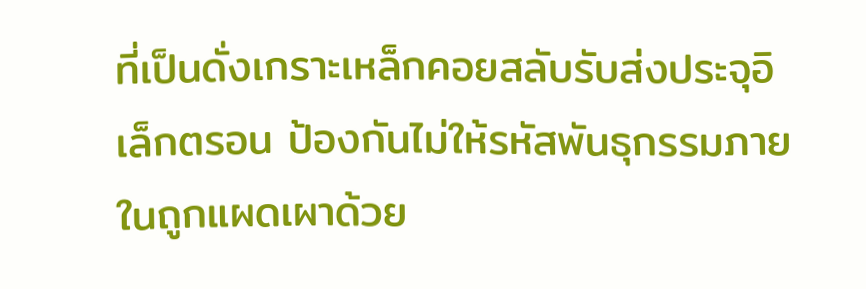ที่เป็นดั่งเกราะเหล็กคอยสลับรับส่งประจุอิเล็กตรอน ป้องกันไม่ให้รหัสพันธุกรรมภายในถูกแผดเผาด้วย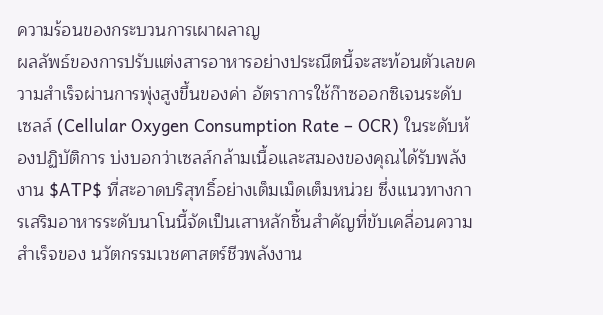ความร้อนของกระบวนการเผาผลาญ
ผลลัพธ์ของการปรับแต่งสารอาหารอย่างประณีตนี้จะสะท้อนตัวเลขความสำเร็จผ่านการพุ่งสูงขึ้นของค่า อัตราการใช้ก๊าซออกซิเจนระดับเซลล์ (Cellular Oxygen Consumption Rate – OCR) ในระดับห้องปฏิบัติการ บ่งบอกว่าเซลล์กล้ามเนื้อและสมองของคุณได้รับพลังงาน $ATP$ ที่สะอาดบริสุทธิ์อย่างเต็มเม็ดเต็มหน่วย ซึ่งแนวทางการเสริมอาหารระดับนาโนนี้จัดเป็นเสาหลักชิ้นสำคัญที่ขับเคลื่อนความสำเร็จของ นวัตกรรมเวชศาสตร์ชีวพลังงาน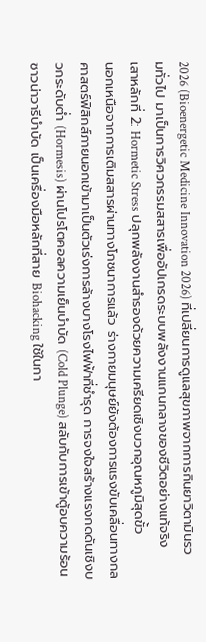2026 (Bioenergetic Medicine Innovation 2026) ที่เปลี่ยนการดูแลสุขภาพจากการกินยาวิตามินรวมทั่วไป มาเป็นการวิศวกรรมสสารเพื่ออัปเกรดระบบพลังงานแกนกลางของชีวิตอย่างแท้จริง
เสาหลักที่ 2: Hormetic Stress ปลุกพลังงานสำรองด้วยความเครียดเชิงบวกอุณหภูมิสุดขั้ว
นอกเหนือจากการเติมสสารผ่านทางโภชนาการแล้ว ร่างกายมนุษย์ยังต้องการแรงขับเคลื่อนทางกลศาสตร์ฟิสิกส์ภายนอกเข้ามาเป็นตัวเร่งการล้างบางโรงไฟฟ้าที่ชำรุด การจงใจสร้างแรงกดดันเชิงบวกระดับต่ำ (Hormesis) ผ่านโปรโตคอลความเย็นบำบัด (Cold Plunge) สลับกับการเข้าตู้อบความร้อนซาวน่าวารีบำบัด เป็นเครื่องมือหลักที่สาย Biohacking ใช้ในกา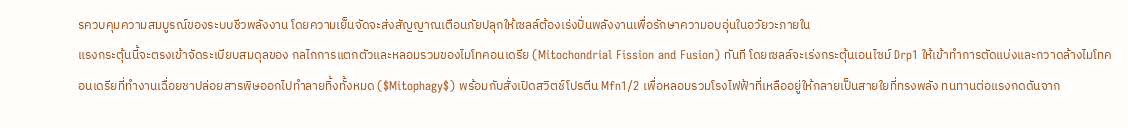รควบคุมความสมบูรณ์ของระบบชีวพลังงาน โดยความเย็นจัดจะส่งสัญญาณเตือนภัยปลุกให้เซลล์ต้องเร่งปั่นพลังงานเพื่อรักษาความอบอุ่นในอวัยวะภายใน
แรงกระตุ้นนี้จะตรงเข้าจัดระเบียบสมดุลของ กลไกการแตกตัวและหลอมรวมของไมโทคอนเดรีย (Mitochondrial Fission and Fusion) ทันที โดยเซลล์จะเร่งกระตุ้นเอนไซม์ Drp1 ให้เข้าทำการตัดแบ่งและกวาดล้างไมโทคอนเดรียที่ทำงานเฉื่อยชาปล่อยสารพิษออกไปทำลายทิ้งทั้งหมด ($Mitophagy$) พร้อมกับสั่งเปิดสวิตช์โปรตีน Mfn1/2 เพื่อหลอมรวมโรงไฟฟ้าที่เหลืออยู่ให้กลายเป็นสายใยที่ทรงพลัง ทนทานต่อแรงกดดันจาก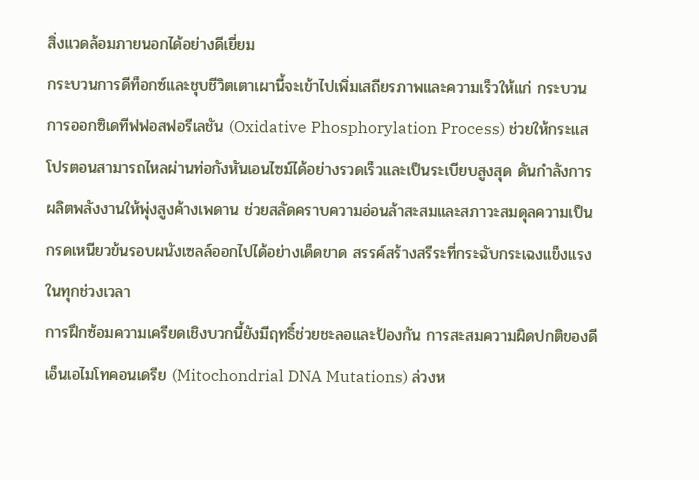สิ่งแวดล้อมภายนอกได้อย่างดีเยี่ยม
กระบวนการดีท็อกซ์และชุบชีวิตเตาเผานี้จะเข้าไปเพิ่มเสถียรภาพและความเร็วให้แก่ กระบวนการออกซิเดทีฟฟอสฟอรีเลชัน (Oxidative Phosphorylation Process) ช่วยให้กระแสโปรตอนสามารถไหลผ่านท่อกังหันเอนไซม์ได้อย่างรวดเร็วและเป็นระเบียบสูงสุด ดันกำลังการผลิตพลังงานให้พุ่งสูงค้างเพดาน ช่วยสลัดคราบความอ่อนล้าสะสมและสภาวะสมดุลความเป็นกรดเหนียวข้นรอบผนังเซลล์ออกไปได้อย่างเด็ดขาด สรรค์สร้างสรีระที่กระฉับกระเฉงแข็งแรงในทุกช่วงเวลา
การฝึกซ้อมความเครียดเชิงบวกนี้ยังมีฤทธิ์ช่วยชะลอและป้องกัน การสะสมความผิดปกติของดีเอ็นเอไมโทคอนเดรีย (Mitochondrial DNA Mutations) ล่วงห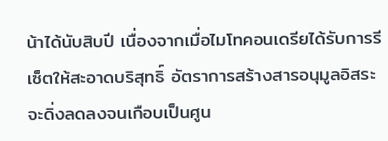น้าได้นับสิบปี เนื่องจากเมื่อไมโทคอนเดรียได้รับการรีเซ็ตให้สะอาดบริสุทธิ์ อัตราการสร้างสารอนุมูลอิสระจะดิ่งลดลงจนเกือบเป็นศูน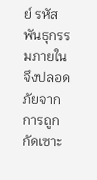ย์ รหัสพันธุกรรมภายในจึงปลอดภัยจากการถูกกัดเซาะ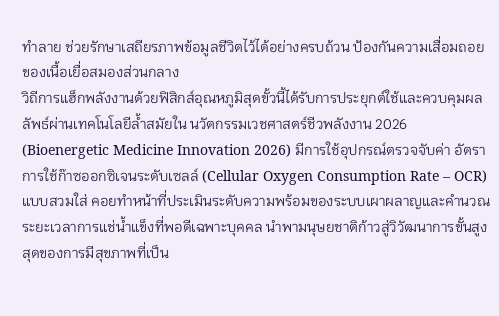ทำลาย ช่วยรักษาเสถียรภาพข้อมูลชีวิตไว้ได้อย่างครบถ้วน ป้องกันความเสื่อมถอยของเนื้อเยื่อสมองส่วนกลาง
วิถีการแฮ็กพลังงานด้วยฟิสิกส์อุณหภูมิสุดขั้วนี้ได้รับการประยุกต์ใช้และควบคุมผลลัพธ์ผ่านเทคโนโลยีล้ำสมัยใน นวัตกรรมเวชศาสตร์ชีวพลังงาน 2026 (Bioenergetic Medicine Innovation 2026) มีการใช้อุปกรณ์ตรวจจับค่า อัตราการใช้ก๊าซออกซิเจนระดับเซลล์ (Cellular Oxygen Consumption Rate – OCR) แบบสวมใส่ คอยทำหน้าที่ประเมินระดับความพร้อมของระบบเผาผลาญและคำนวณระยะเวลาการแช่น้ำแข็งที่พอดีเฉพาะบุคคล นำพามนุษยชาติก้าวสู่วิวัฒนาการขั้นสูงสุดของการมีสุขภาพที่เป็น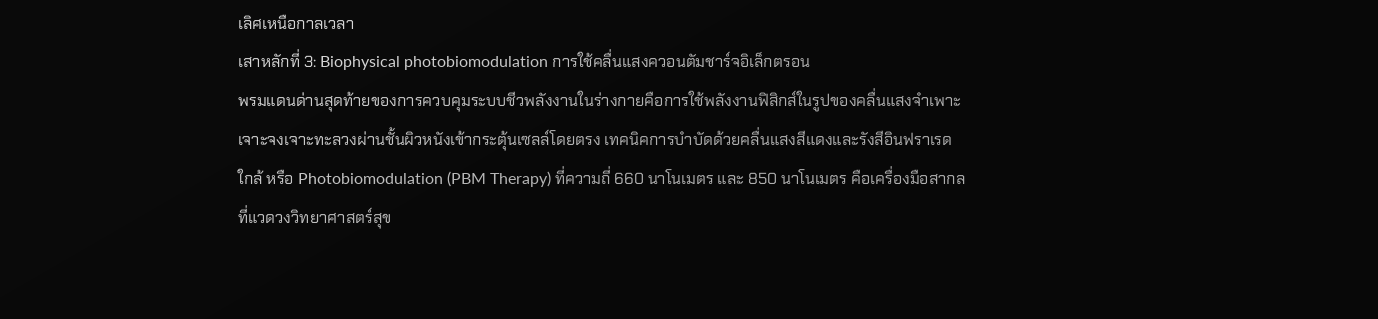เลิศเหนือกาลเวลา
เสาหลักที่ 3: Biophysical photobiomodulation การใช้คลื่นแสงควอนตัมชาร์จอิเล็กตรอน
พรมแดนด่านสุดท้ายของการควบคุมระบบชีวพลังงานในร่างกายคือการใช้พลังงานฟิสิกส์ในรูปของคลื่นแสงจำเพาะเจาะจงเจาะทะลวงผ่านชั้นผิวหนังเข้ากระตุ้นเซลล์โดยตรง เทคนิคการบำบัดด้วยคลื่นแสงสีแดงและรังสีอินฟราเรดใกล้ หรือ Photobiomodulation (PBM Therapy) ที่ความถี่ 660 นาโนเมตร และ 850 นาโนเมตร คือเครื่องมือสากลที่แวดวงวิทยาศาสตร์สุข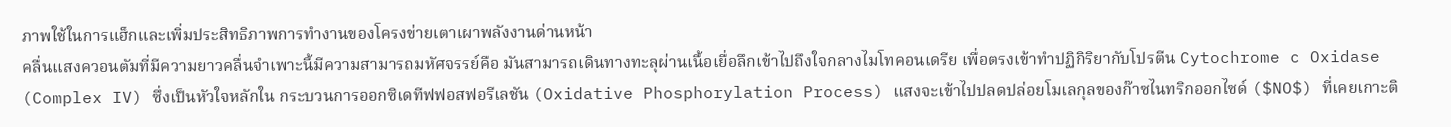ภาพใช้ในการแฮ็กและเพิ่มประสิทธิภาพการทำงานของโครงข่ายเตาเผาพลังงานด่านหน้า
คลื่นแสงควอนตัมที่มีความยาวคลื่นจำเพาะนี้มีความสามารถมหัศจรรย์คือ มันสามารถเดินทางทะลุผ่านเนื้อเยื่อลึกเข้าไปถึงใจกลางไมโทคอนเดรีย เพื่อตรงเข้าทำปฏิกิริยากับโปรตีน Cytochrome c Oxidase (Complex IV) ซึ่งเป็นหัวใจหลักใน กระบวนการออกซิเดทีฟฟอสฟอรีเลชัน (Oxidative Phosphorylation Process) แสงจะเข้าไปปลดปล่อยโมเลกุลของก๊าซไนทริกออกไซด์ ($NO$) ที่เคยเกาะติ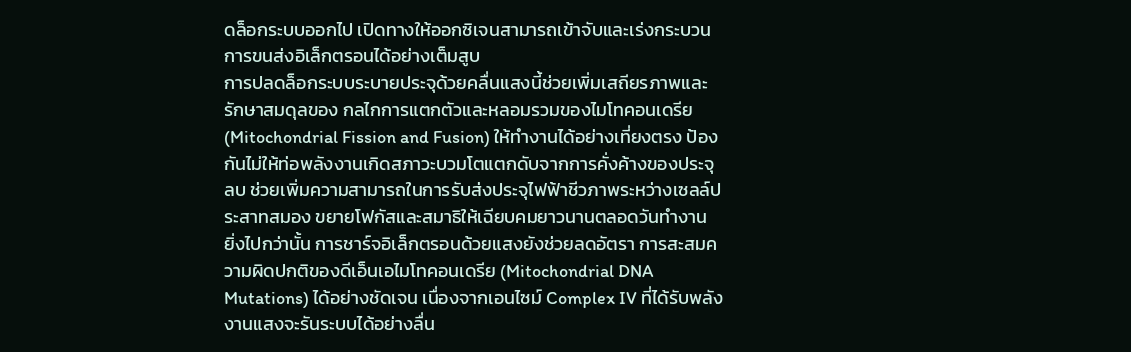ดล็อกระบบออกไป เปิดทางให้ออกซิเจนสามารถเข้าจับและเร่งกระบวนการขนส่งอิเล็กตรอนได้อย่างเต็มสูบ
การปลดล็อกระบบระบายประจุด้วยคลื่นแสงนี้ช่วยเพิ่มเสถียรภาพและรักษาสมดุลของ กลไกการแตกตัวและหลอมรวมของไมโทคอนเดรีย (Mitochondrial Fission and Fusion) ให้ทำงานได้อย่างเที่ยงตรง ป้องกันไม่ให้ท่อพลังงานเกิดสภาวะบวมโตแตกดับจากการคั่งค้างของประจุลบ ช่วยเพิ่มความสามารถในการรับส่งประจุไฟฟ้าชีวภาพระหว่างเซลล์ประสาทสมอง ขยายโฟกัสและสมาธิให้เฉียบคมยาวนานตลอดวันทำงาน
ยิ่งไปกว่านั้น การชาร์จอิเล็กตรอนด้วยแสงยังช่วยลดอัตรา การสะสมความผิดปกติของดีเอ็นเอไมโทคอนเดรีย (Mitochondrial DNA Mutations) ได้อย่างชัดเจน เนื่องจากเอนไซม์ Complex IV ที่ได้รับพลังงานแสงจะรันระบบได้อย่างลื่น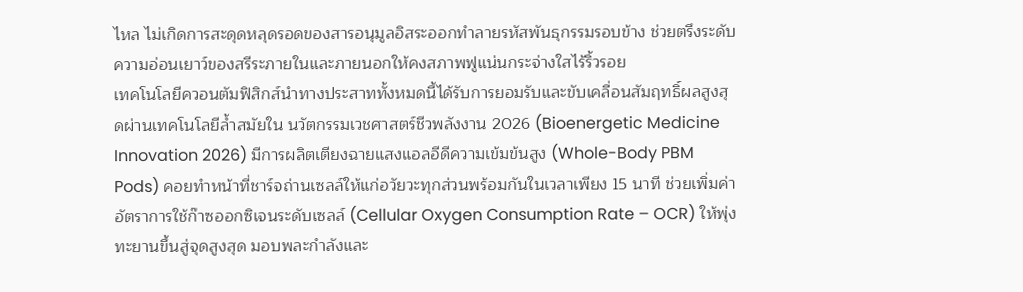ไหล ไม่เกิดการสะดุดหลุดรอดของสารอนุมูลอิสระออกทำลายรหัสพันธุกรรมรอบข้าง ช่วยตรึงระดับความอ่อนเยาว์ของสรีระภายในและภายนอกให้คงสภาพฟูแน่นกระจ่างใสไร้ริ้วรอย
เทคโนโลยีควอนตัมฟิสิกส์นำทางประสาททั้งหมดนี้ได้รับการยอมรับและขับเคลื่อนสัมฤทธิ์ผลสูงสุดผ่านเทคโนโลยีล้ำสมัยใน นวัตกรรมเวชศาสตร์ชีวพลังงาน 2026 (Bioenergetic Medicine Innovation 2026) มีการผลิตเตียงฉายแสงแอลอีดีความเข้มข้นสูง (Whole-Body PBM Pods) คอยทำหน้าที่ชาร์จถ่านเซลล์ให้แก่อวัยวะทุกส่วนพร้อมกันในเวลาเพียง 15 นาที ช่วยเพิ่มค่า อัตราการใช้ก๊าซออกซิเจนระดับเซลล์ (Cellular Oxygen Consumption Rate – OCR) ให้พุ่งทะยานขึ้นสู่จุดสูงสุด มอบพละกำลังและ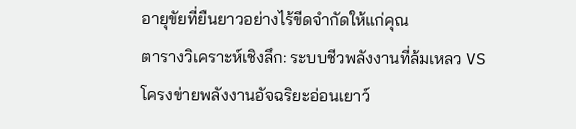อายุขัยที่ยืนยาวอย่างไร้ขีดจำกัดให้แก่คุณ
ตารางวิเคราะห์เชิงลึก: ระบบชีวพลังงานที่ล้มเหลว VS โครงข่ายพลังงานอัจฉริยะอ่อนเยาว์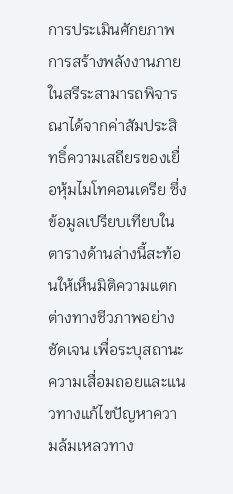การประเมินศักยภาพการสร้างพลังงานภายในสรีระสามารถพิจารณาได้จากค่าสัมประสิทธิ์ความเสถียรของเยื่อหุ้มไมโทคอนเดรีย ซึ่งข้อมูลเปรียบเทียบในตารางด้านล่างนี้สะท้อนให้เห็นมิติความแตกต่างทางชีวภาพอย่างชัดเจน เพื่อระบุสถานะความเสื่อมถอยและแนวทางแก้ไขปัญหาความล้มเหลวทาง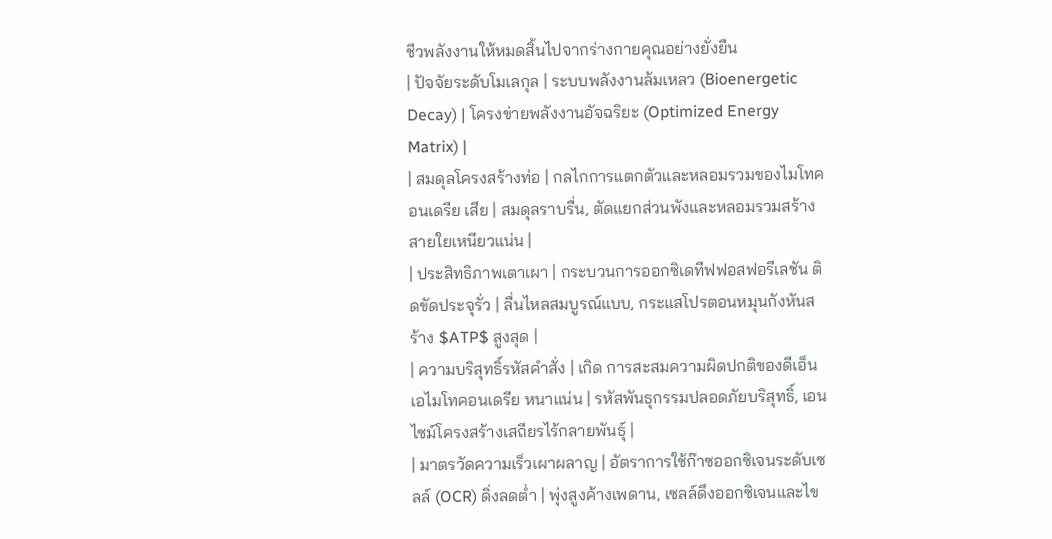ชีวพลังงานให้หมดสิ้นไปจากร่างกายคุณอย่างยั่งยืน
| ปัจจัยระดับโมเลกุล | ระบบพลังงานล้มเหลว (Bioenergetic Decay) | โครงข่ายพลังงานอัจฉริยะ (Optimized Energy Matrix) |
| สมดุลโครงสร้างท่อ | กลไกการแตกตัวและหลอมรวมของไมโทคอนเดรีย เสีย | สมดุลราบรื่น, ตัดแยกส่วนพังและหลอมรวมสร้างสายใยเหนียวแน่น |
| ประสิทธิภาพเตาเผา | กระบวนการออกซิเดทีฟฟอสฟอรีเลชัน ติดขัดประจุรั่ว | ลื่นไหลสมบูรณ์แบบ, กระแสโปรตอนหมุนกังหันสร้าง $ATP$ สูงสุด |
| ความบริสุทธิ์รหัสคำสั่ง | เกิด การสะสมความผิดปกติของดีเอ็นเอไมโทคอนเดรีย หนาแน่น | รหัสพันธุกรรมปลอดภัยบริสุทธิ์, เอนไซม์โครงสร้างเสถียรไร้กลายพันธุ์ |
| มาตรวัดความเร็วเผาผลาญ | อัตราการใช้ก๊าซออกซิเจนระดับเซลล์ (OCR) ดิ่งลดต่ำ | พุ่งสูงค้างเพดาน, เซลล์ดึงออกซิเจนและไข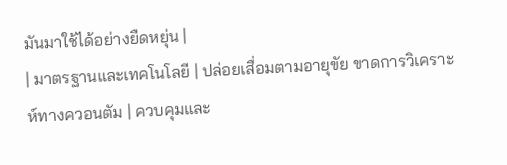มันมาใช้ได้อย่างยืดหยุ่น |
| มาตรฐานและเทคโนโลยี | ปล่อยเสื่อมตามอายุขัย ขาดการวิเคราะห์ทางควอนตัม | ควบคุมและ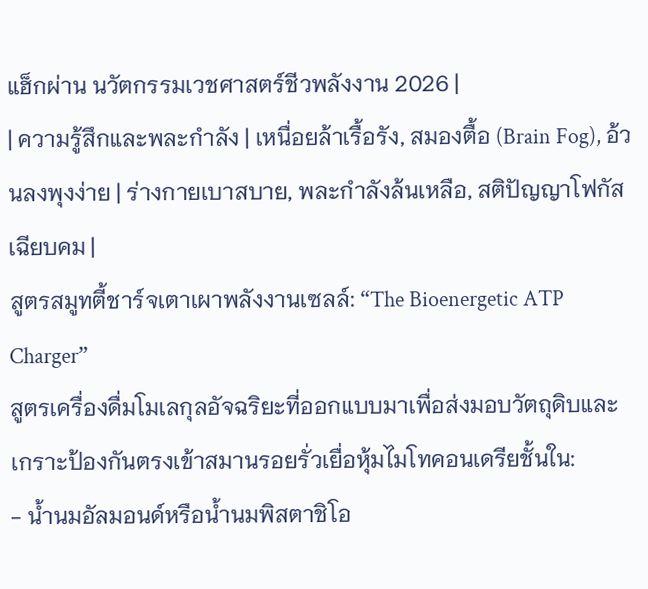แฮ็กผ่าน นวัตกรรมเวชศาสตร์ชีวพลังงาน 2026 |
| ความรู้สึกและพละกำลัง | เหนื่อยล้าเรื้อรัง, สมองตื้อ (Brain Fog), อ้วนลงพุงง่าย | ร่างกายเบาสบาย, พละกำลังล้นเหลือ, สติปัญญาโฟกัสเฉียบคม |
สูตรสมูทตี้ชาร์จเตาเผาพลังงานเซลล์: “The Bioenergetic ATP Charger”
สูตรเครื่องดื่มโมเลกุลอัจฉริยะที่ออกแบบมาเพื่อส่งมอบวัตถุดิบและเกราะป้องกันตรงเข้าสมานรอยรั่วเยื่อหุ้มไมโทคอนเดรียชั้นใน:
- น้ำนมอัลมอนด์หรือน้ำนมพิสตาชิโอ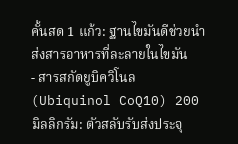คั้นสด 1 แก้ว: ฐานไขมันดีช่วยนำส่งสารอาหารที่ละลายในไขมัน
- สารสกัดยูบิควิโนล (Ubiquinol CoQ10) 200 มิลลิกรัม: ตัวสลับรับส่งประจุ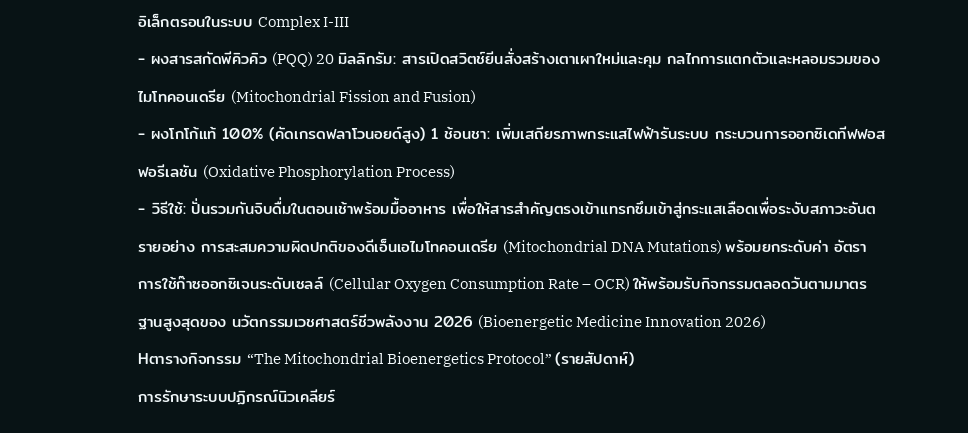อิเล็กตรอนในระบบ Complex I-III
- ผงสารสกัดพีคิวคิว (PQQ) 20 มิลลิกรัม: สารเปิดสวิตช์ยีนสั่งสร้างเตาเผาใหม่และคุม กลไกการแตกตัวและหลอมรวมของไมโทคอนเดรีย (Mitochondrial Fission and Fusion)
- ผงโกโก้แท้ 100% (คัดเกรดฟลาโวนอยด์สูง) 1 ช้อนชา: เพิ่มเสถียรภาพกระแสไฟฟ้ารันระบบ กระบวนการออกซิเดทีฟฟอสฟอรีเลชัน (Oxidative Phosphorylation Process)
- วิธีใช้: ปั่นรวมกันจิบดื่มในตอนเช้าพร้อมมื้ออาหาร เพื่อให้สารสำคัญตรงเข้าแทรกซึมเข้าสู่กระแสเลือดเพื่อระงับสภาวะอันตรายอย่าง การสะสมความผิดปกติของดีเอ็นเอไมโทคอนเดรีย (Mitochondrial DNA Mutations) พร้อมยกระดับค่า อัตราการใช้ก๊าซออกซิเจนระดับเซลล์ (Cellular Oxygen Consumption Rate – OCR) ให้พร้อมรับกิจกรรมตลอดวันตามมาตรฐานสูงสุดของ นวัตกรรมเวชศาสตร์ชีวพลังงาน 2026 (Bioenergetic Medicine Innovation 2026)
Hตารางกิจกรรม “The Mitochondrial Bioenergetics Protocol” (รายสัปดาห์)
การรักษาระบบปฏิกรณ์นิวเคลียร์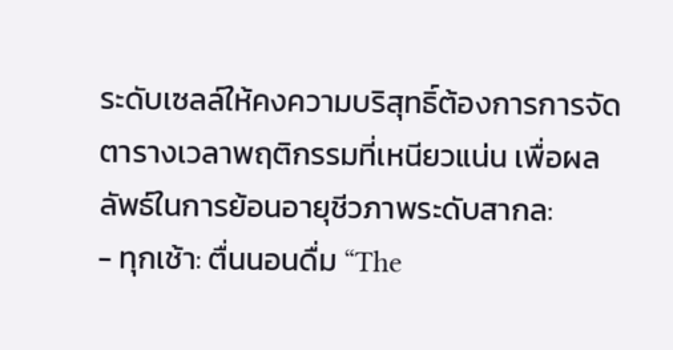ระดับเซลล์ให้คงความบริสุทธิ์ต้องการการจัดตารางเวลาพฤติกรรมที่เหนียวแน่น เพื่อผลลัพธ์ในการย้อนอายุชีวภาพระดับสากล:
- ทุกเช้า: ตื่นนอนดื่ม “The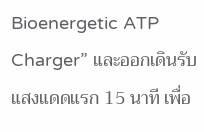Bioenergetic ATP Charger” และออกเดินรับแสงแดดแรก 15 นาที เพื่อ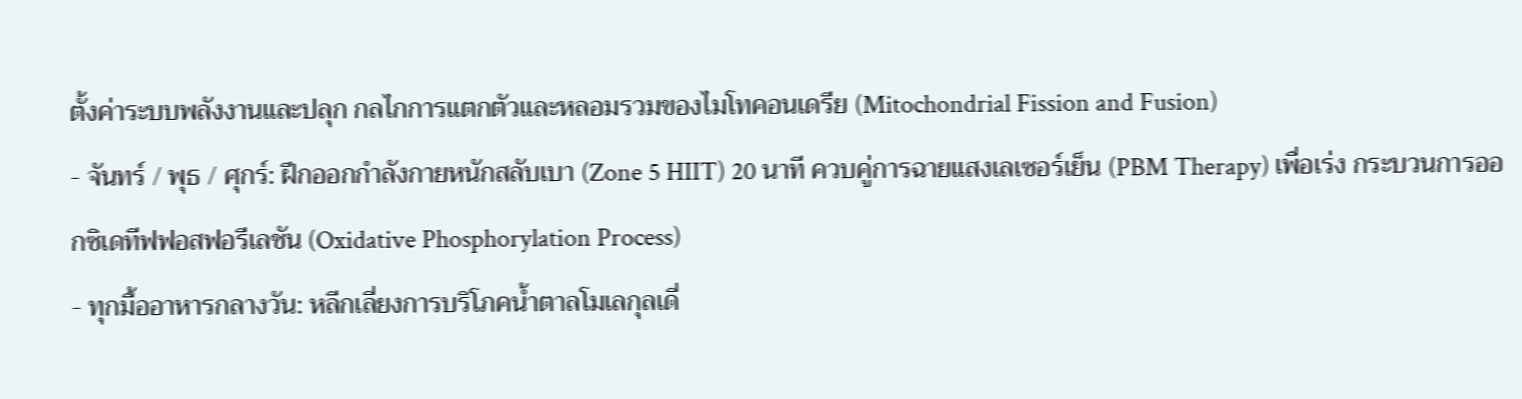ตั้งค่าระบบพลังงานและปลุก กลไกการแตกตัวและหลอมรวมของไมโทคอนเดรีย (Mitochondrial Fission and Fusion)
- จันทร์ / พุธ / ศุกร์: ฝึกออกกำลังกายหนักสลับเบา (Zone 5 HIIT) 20 นาที ควบคู่การฉายแสงเลเซอร์เย็น (PBM Therapy) เพื่อเร่ง กระบวนการออกซิเดทีฟฟอสฟอรีเลชัน (Oxidative Phosphorylation Process)
- ทุกมื้ออาหารกลางวัน: หลีกเลี่ยงการบริโภคน้ำตาลโมเลกุลเดี่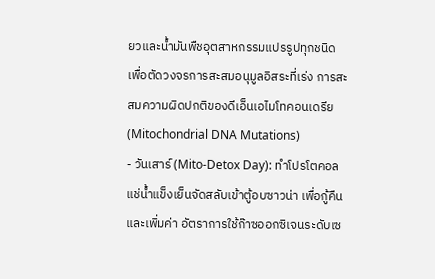ยวและน้ำมันพืชอุตสาหกรรมแปรรูปทุกชนิด เพื่อตัดวงจรการสะสมอนุมูลอิสระที่เร่ง การสะสมความผิดปกติของดีเอ็นเอไมโทคอนเดรีย (Mitochondrial DNA Mutations)
- วันเสาร์ (Mito-Detox Day): ทำโปรโตคอลแช่น้ำแข็งเย็นจัดสลับเข้าตู้อบซาวน่า เพื่อกู้คืนและเพิ่มค่า อัตราการใช้ก๊าซออกซิเจนระดับเซ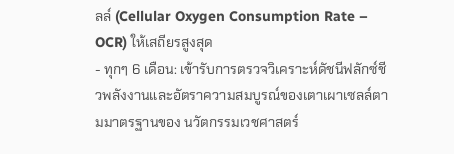ลล์ (Cellular Oxygen Consumption Rate – OCR) ให้เสถียรสูงสุด
- ทุกๆ 6 เดือน: เข้ารับการตรวจวิเคราะห์ดัชนีฟลักซ์ชีวพลังงานและอัตราความสมบูรณ์ของเตาเผาเซลล์ตามมาตรฐานของ นวัตกรรมเวชศาสตร์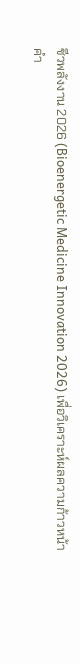ชีวพลังงาน 2026 (Bioenergetic Medicine Innovation 2026) เพื่อวิเคราะห์ผลความก้าวหน้า
คำ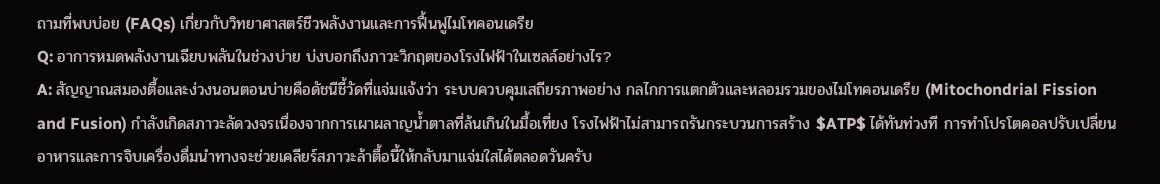ถามที่พบบ่อย (FAQs) เกี่ยวกับวิทยาศาสตร์ชีวพลังงานและการฟื้นฟูไมโทคอนเดรีย
Q: อาการหมดพลังงานเฉียบพลันในช่วงบ่าย บ่งบอกถึงภาวะวิกฤตของโรงไฟฟ้าในเซลล์อย่างไร?
A: สัญญาณสมองตื้อและง่วงนอนตอนบ่ายคือดัชนีชี้วัดที่แจ่มแจ้งว่า ระบบควบคุมเสถียรภาพอย่าง กลไกการแตกตัวและหลอมรวมของไมโทคอนเดรีย (Mitochondrial Fission and Fusion) กำลังเกิดสภาวะลัดวงจรเนื่องจากการเผาผลาญน้ำตาลที่ล้นเกินในมื้อเที่ยง โรงไฟฟ้าไม่สามารถรันกระบวนการสร้าง $ATP$ ได้ทันท่วงที การทำโปรโตคอลปรับเปลี่ยนอาหารและการจิบเครื่องดื่มนำทางจะช่วยเคลียร์สภาวะล้าตื้อนี้ให้กลับมาแจ่มใสได้ตลอดวันครับ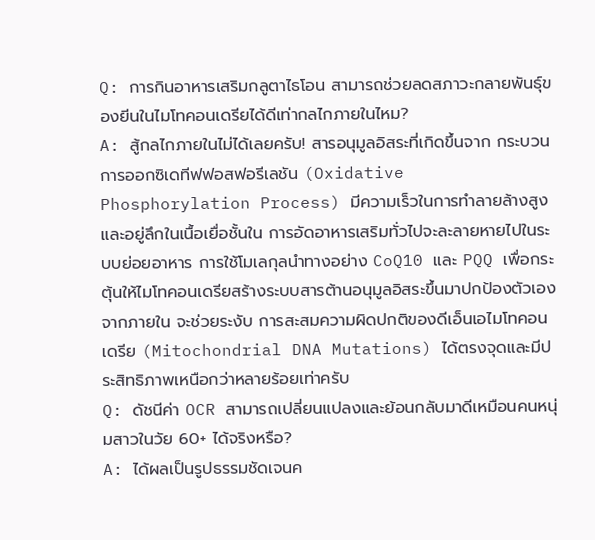Q: การกินอาหารเสริมกลูตาไธโอน สามารถช่วยลดสภาวะกลายพันธุ์ของยีนในไมโทคอนเดรียได้ดีเท่ากลไกภายในไหม?
A: สู้กลไกภายในไม่ได้เลยครับ! สารอนุมูลอิสระที่เกิดขึ้นจาก กระบวนการออกซิเดทีฟฟอสฟอรีเลชัน (Oxidative Phosphorylation Process) มีความเร็วในการทำลายล้างสูงและอยู่ลึกในเนื้อเยื่อชั้นใน การอัดอาหารเสริมทั่วไปจะละลายหายไปในระบบย่อยอาหาร การใช้โมเลกุลนำทางอย่าง CoQ10 และ PQQ เพื่อกระตุ้นให้ไมโทคอนเดรียสร้างระบบสารต้านอนุมูลอิสระขึ้นมาปกป้องตัวเองจากภายใน จะช่วยระงับ การสะสมความผิดปกติของดีเอ็นเอไมโทคอนเดรีย (Mitochondrial DNA Mutations) ได้ตรงจุดและมีประสิทธิภาพเหนือกว่าหลายร้อยเท่าครับ
Q: ดัชนีค่า OCR สามารถเปลี่ยนแปลงและย้อนกลับมาดีเหมือนคนหนุ่มสาวในวัย 60+ ได้จริงหรือ?
A: ได้ผลเป็นรูปธรรมชัดเจนค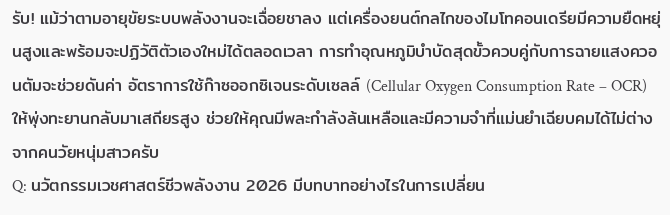รับ! แม้ว่าตามอายุขัยระบบพลังงานจะเฉื่อยชาลง แต่เครื่องยนต์กลไกของไมโทคอนเดรียมีความยืดหยุ่นสูงและพร้อมจะปฏิวัติตัวเองใหม่ได้ตลอดเวลา การทำอุณหภูมิบำบัดสุดขั้วควบคู่กับการฉายแสงควอนตัมจะช่วยดันค่า อัตราการใช้ก๊าซออกซิเจนระดับเซลล์ (Cellular Oxygen Consumption Rate – OCR) ให้พุ่งทะยานกลับมาเสถียรสูง ช่วยให้คุณมีพละกำลังล้นเหลือและมีความจำที่แม่นยำเฉียบคมได้ไม่ต่างจากคนวัยหนุ่มสาวครับ
Q: นวัตกรรมเวชศาสตร์ชีวพลังงาน 2026 มีบทบาทอย่างไรในการเปลี่ยน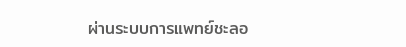ผ่านระบบการแพทย์ชะลอ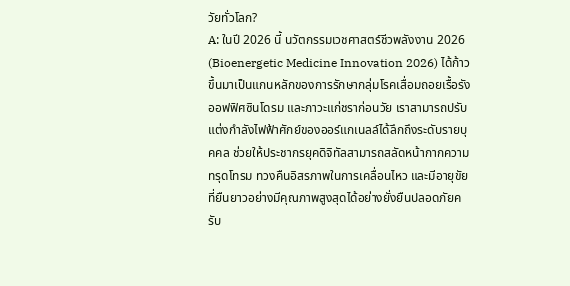วัยทั่วโลก?
A: ในปี 2026 นี้ นวัตกรรมเวชศาสตร์ชีวพลังงาน 2026 (Bioenergetic Medicine Innovation 2026) ได้ก้าวขึ้นมาเป็นแกนหลักของการรักษากลุ่มโรคเสื่อมถอยเรื้อรัง ออฟฟิศซินโดรม และภาวะแก่ชราก่อนวัย เราสามารถปรับแต่งกำลังไฟฟ้าศักย์ของออร์แกเนลล์ได้ลึกถึงระดับรายบุคคล ช่วยให้ประชากรยุคดิจิทัลสามารถสลัดหน้ากากความทรุดโทรม ทวงคืนอิสรภาพในการเคลื่อนไหว และมีอายุขัยที่ยืนยาวอย่างมีคุณภาพสูงสุดได้อย่างยั่งยืนปลอดภัยครับ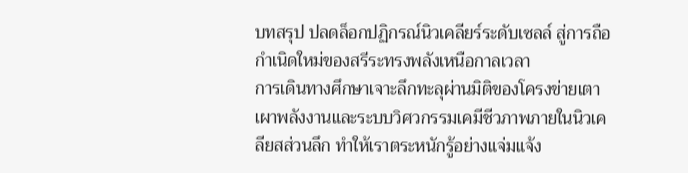บทสรุป ปลดล็อกปฏิกรณ์นิวเคลียร์ระดับเซลล์ สู่การถือกำเนิดใหม่ของสรีระทรงพลังเหนือกาลเวลา
การเดินทางศึกษาเจาะลึกทะลุผ่านมิติของโครงข่ายเตาเผาพลังงานและระบบวิศวกรรมเคมีชีวภาพภายในนิวเคลียสส่วนลึก ทำให้เราตระหนักรู้อย่างแจ่มแจ้ง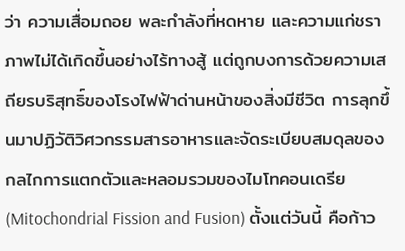ว่า ความเสื่อมถอย พละกำลังที่หดหาย และความแก่ชราภาพไม่ได้เกิดขึ้นอย่างไร้ทางสู้ แต่ถูกบงการด้วยความเสถียรบริสุทธิ์ของโรงไฟฟ้าด่านหน้าของสิ่งมีชีวิต การลุกขึ้นมาปฏิวัติวิศวกรรมสารอาหารและจัดระเบียบสมดุลของ กลไกการแตกตัวและหลอมรวมของไมโทคอนเดรีย (Mitochondrial Fission and Fusion) ตั้งแต่วันนี้ คือก้าว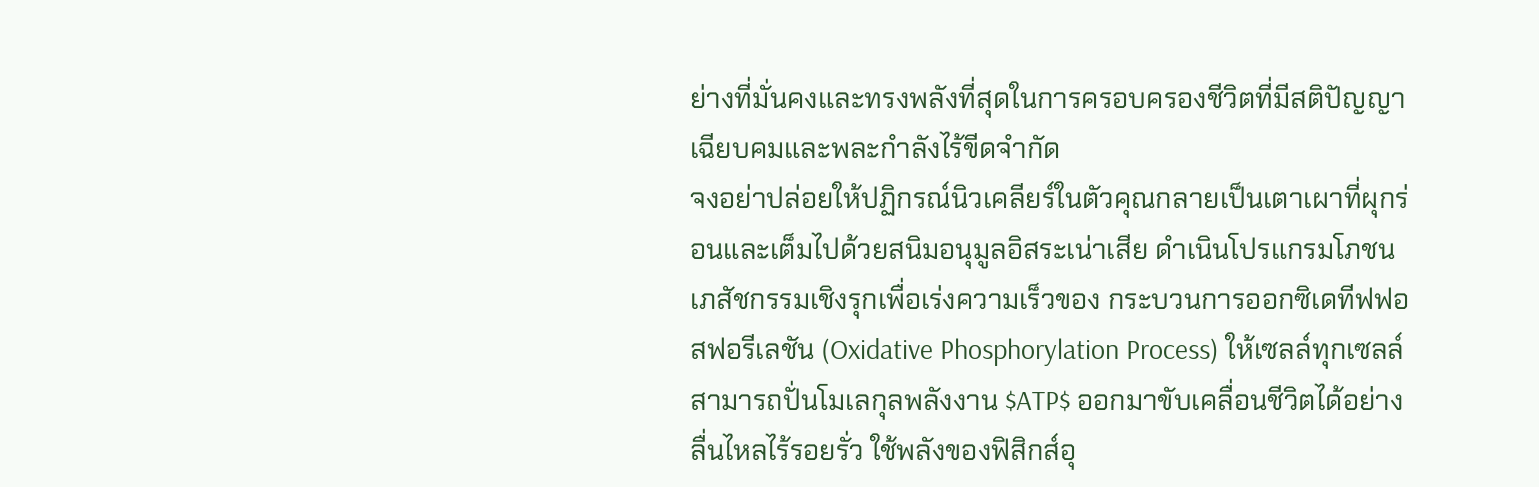ย่างที่มั่นคงและทรงพลังที่สุดในการครอบครองชีวิตที่มีสติปัญญาเฉียบคมและพละกำลังไร้ขีดจำกัด
จงอย่าปล่อยให้ปฏิกรณ์นิวเคลียร์ในตัวคุณกลายเป็นเตาเผาที่ผุกร่อนและเต็มไปด้วยสนิมอนุมูลอิสระเน่าเสีย ดำเนินโปรแกรมโภชนเภสัชกรรมเชิงรุกเพื่อเร่งความเร็วของ กระบวนการออกซิเดทีฟฟอสฟอรีเลชัน (Oxidative Phosphorylation Process) ให้เซลล์ทุกเซลล์สามารถปั่นโมเลกุลพลังงาน $ATP$ ออกมาขับเคลื่อนชีวิตได้อย่างลื่นไหลไร้รอยรั่ว ใช้พลังของฟิสิกส์อุ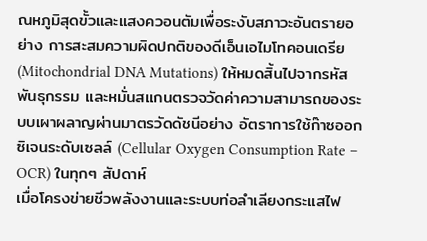ณหภูมิสุดขั้วและแสงควอนตัมเพื่อระงับสภาวะอันตรายอย่าง การสะสมความผิดปกติของดีเอ็นเอไมโทคอนเดรีย (Mitochondrial DNA Mutations) ให้หมดสิ้นไปจากรหัสพันธุกรรม และหมั่นสแกนตรวจวัดค่าความสามารถของระบบเผาผลาญผ่านมาตรวัดดัชนีอย่าง อัตราการใช้ก๊าซออกซิเจนระดับเซลล์ (Cellular Oxygen Consumption Rate – OCR) ในทุกๆ สัปดาห์
เมื่อโครงข่ายชีวพลังงานและระบบท่อลำเลียงกระแสไฟ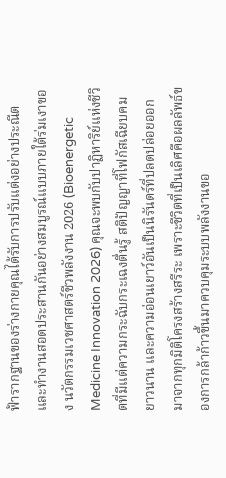ฟ้ารากฐานของร่างกายคุณได้รับการปรับแต่งอย่างประณีตและทำงานสอดประสานกันอย่างสมบูรณ์แบบภายใต้ร่มเงาของ นวัตกรรมเวชศาสตร์ชีวพลังงาน 2026 (Bioenergetic Medicine Innovation 2026) คุณจะพบกับปาฏิหาริย์แห่งชีวิตที่มีแต่ความกระฉับกระเฉงตื่นรู้ สติปัญญาที่โฟกัสเฉียบคมยาวนาน และความอ่อนเยาว์อันเป็นนิรันดร์ที่ปลดปล่อยออกมาจากทุกมิติโครงสร้างสรีระ เพราะชีวิตที่เป็นเลิศคือผลลัพธ์ของการกล้าก้าวขึ้นมาควบคุมระบบพลังงานขอ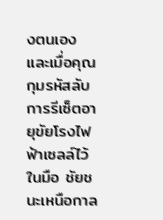งตนเอง และเมื่อคุณกุมรหัสลับการรีเซ็ตอายุขัยโรงไฟฟ้าเซลล์ไว้ในมือ ชัยชนะเหนือกาล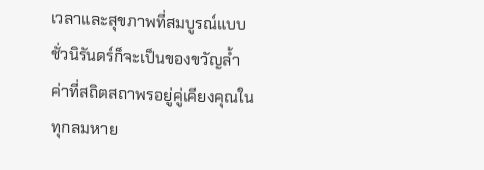เวลาและสุขภาพที่สมบูรณ์แบบชั่วนิรันดร์ก็จะเป็นของขวัญล้ำค่าที่สถิตสถาพรอยู่คู่เคียงคุณในทุกลมหาย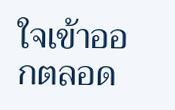ใจเข้าออกตลอด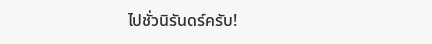ไปชั่วนิรันดร์ครับ!